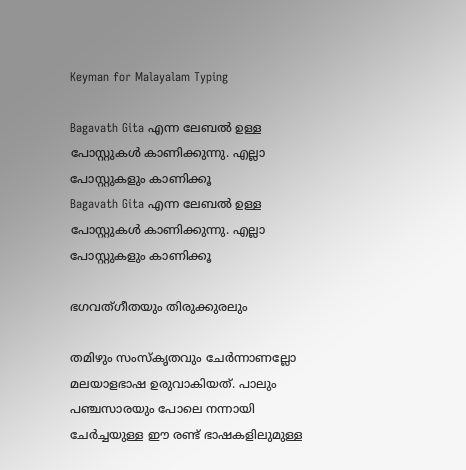Keyman for Malayalam Typing

Bagavath Gita എന്ന ലേബല്‍ ഉള്ള പോസ്റ്റുകള്‍ കാണിക്കുന്നു. എല്ലാ പോസ്റ്റുകളും കാണിക്കൂ
Bagavath Gita എന്ന ലേബല്‍ ഉള്ള പോസ്റ്റുകള്‍ കാണിക്കുന്നു. എല്ലാ പോസ്റ്റുകളും കാണിക്കൂ

ഭഗവത്ഗീതയും തിരുക്കുരലും

തമിഴും സംസ്കൃതവും ചേർന്നാണല്ലോ മലയാളഭാഷ ഉരുവാകിയത്. പാലും പഞ്ചസാരയും പോലെ നന്നായി ചേർച്ചയുള്ള ഈ രണ്ട് ഭാഷകളിലുമുള്ള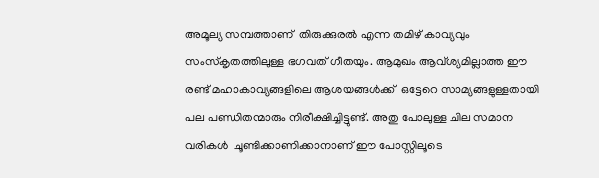അമൂല്യ സമ്പത്താണ്  തിരുക്കുരൽ എന്ന തമിഴ് കാവ്യവും സംസ്കൃതത്തിലുള്ള ഭഗവത് ഗീതയും. ആമുഖം ആവ്ശ്യമില്ലാത്ത ഈ രണ്ട് മഹാകാവ്യങ്ങളിലെ ആശയങ്ങൾക്ക്  ഒട്ടേറെ സാമ്യങ്ങളുള്ളതായി  പല പണ്ഡിതന്മാരും നിരീക്ഷിച്ചിട്ടുണ്ട്. അതു പോലുള്ള ചില സമാന വരികൾ  ചൂണ്ടിക്കാണിക്കാനാണ് ഈ പോസ്റ്റിലൂടെ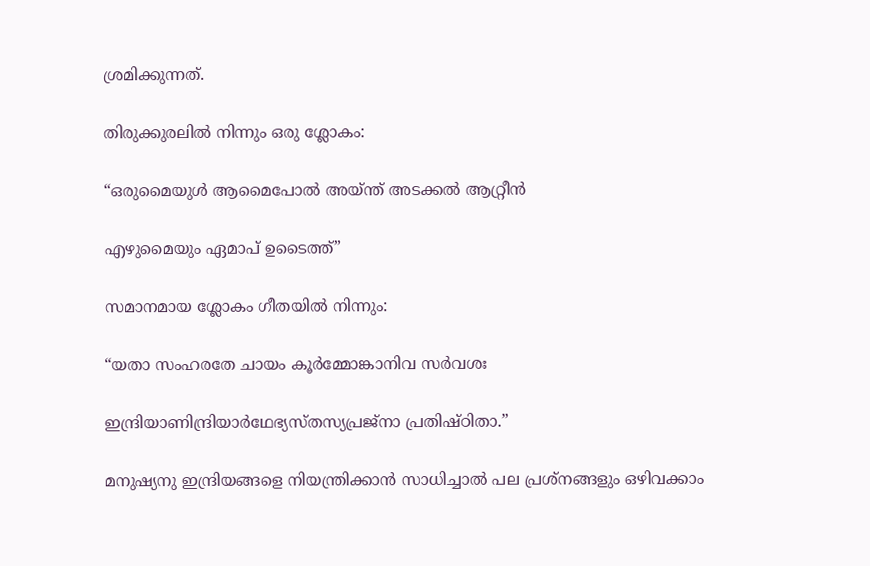ശ്രമിക്കുന്നത്.

തിരുക്കുരലിൽ നിന്നും ഒരു ശ്ലോകം:

“ഒരുമൈയുൾ ആമൈപോൽ അയ്ന്ത് അടക്കൽ ആറ്റ്രീൻ

എഴുമൈയും ഏമാപ് ഉടൈത്ത്”

സമാനമായ ശ്ലോകം ഗീതയിൽ നിന്നും:

“യതാ സംഹരതേ ചായം കൂർമ്മോങ്കാനിവ സർവശഃ

ഇന്ദ്രിയാണിന്ദ്രിയാർഥേഭ്യസ്തസ്യപ്രജ്നാ പ്രതിഷ്ഠിതാ.”

മനുഷ്യനു ഇന്ദ്രിയങ്ങളെ നിയന്ത്രിക്കാൻ സാധിച്ചാൽ പല പ്രശ്നങ്ങളും ഒഴിവക്കാം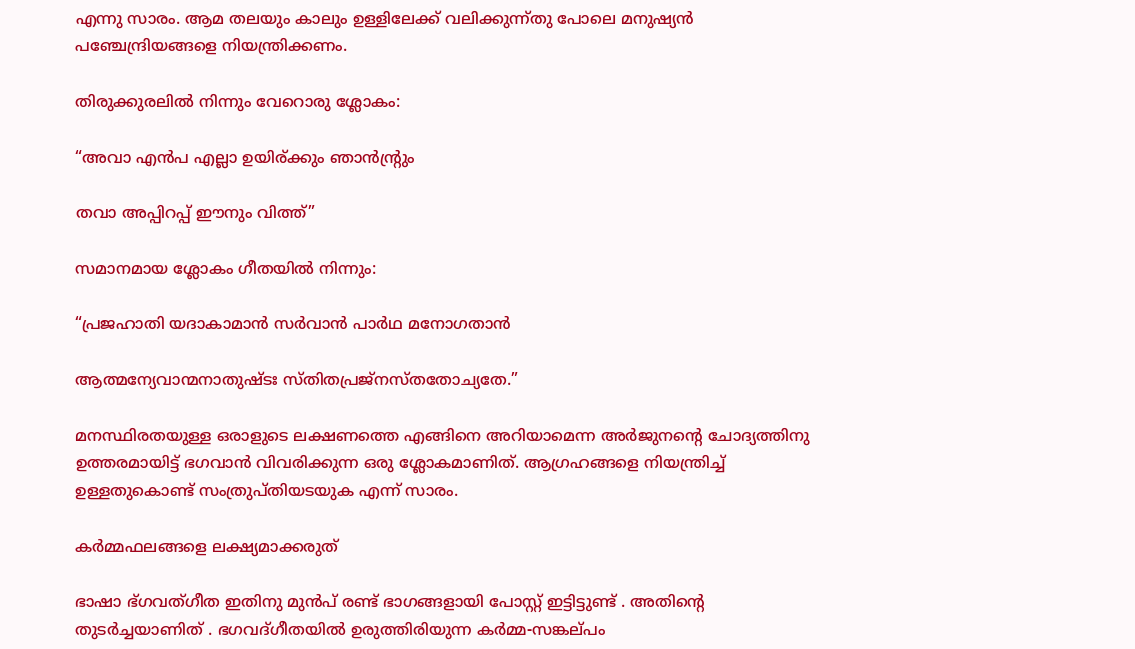എന്നു സാരം. ആമ തലയും കാലും ഉള്ളിലേക്ക് വലിക്കുന്ന്തു പോലെ മനുഷ്യൻ പഞ്ചേന്ദ്രിയങ്ങളെ നിയന്ത്രിക്കണം.

തിരുക്കുരലിൽ നിന്നും വേറൊരു ശ്ലോകം:

“അവാ എൻപ എല്ലാ ഉയിര്ക്കും ഞാൻന്റ്രും

തവാ അപ്പിറപ്പ് ഈനും വിത്ത്”

സമാനമായ ശ്ലോകം ഗീതയിൽ നിന്നും:

“പ്രജഹാതി യദാകാമാൻ സർവാൻ പാർഥ മനോഗതാൻ

ആത്മന്യേവാന്മനാതുഷ്ടഃ സ്തിതപ്രജ്നസ്തതോച്യതേ.”

മനസ്ഥിരതയുള്ള ഒരാളുടെ ലക്ഷണത്തെ എങ്ങിനെ അറിയാമെന്ന അർജുനന്റെ ചോദ്യത്തിനു ഉത്തരമായിട്ട് ഭഗവാൻ വിവരിക്കുന്ന ഒരു ശ്ലോകമാണിത്. ആഗ്രഹങ്ങളെ നിയന്ത്രിച്ച് ഉള്ളതുകൊണ്ട് സംത്രുപ്തിയടയുക എന്ന് സാരം.

കര്‍മ്മഫലങ്ങളെ ലക്ഷ്യമാക്കരുത്

ഭാഷാ ഭ്ഗവത്ഗീത ഇതിനു മുന്‍പ് രണ്ട് ഭാഗങ്ങളായി പോസ്റ്റ് ഇട്ടിട്ടുണ്ട് . അതിന്റെ തുടര്‍ച്ചയാണിത് . ഭഗവദ്‌ഗീതയില്‍ ഉരുത്തിരിയുന്ന കര്‍മ്മ-സങ്കല്‌പം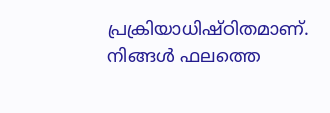പ്രക്രിയാധിഷ്‌ഠിതമാണ്‌. നിങ്ങള്‍ ഫലത്തെ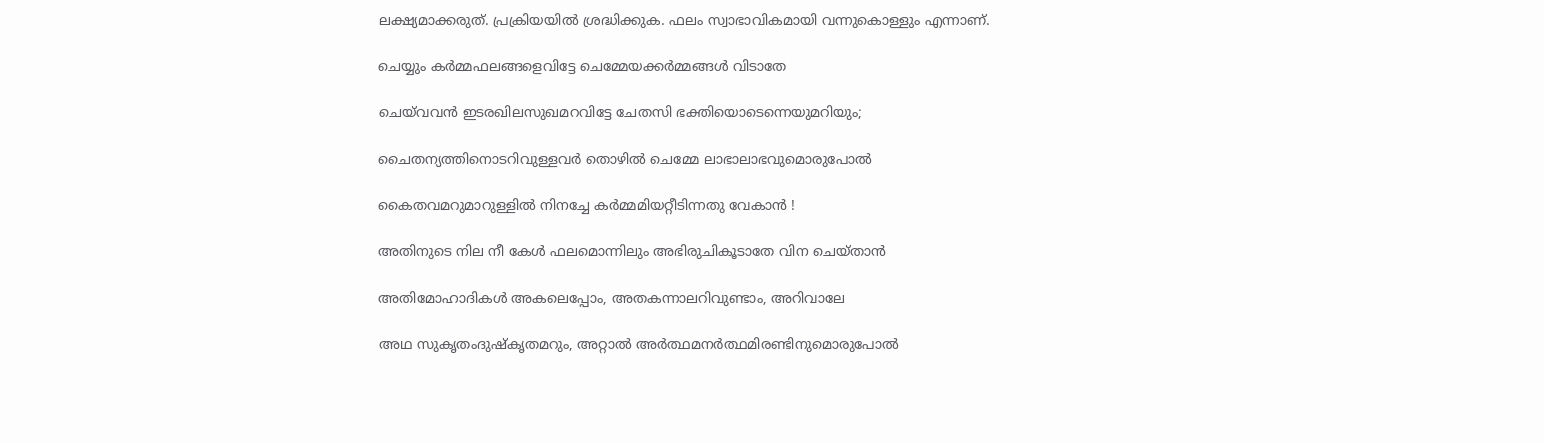ലക്ഷ്യമാക്കരുത്‌. പ്രക്രിയയില്‍ ശ്രദ്ധിക്കുക. ഫലം സ്വാഭാവികമായി വന്നുകൊള്ളും എന്നാണ്‌.

ചെയ്യും കര്‍മ്മഫല‍ങ്ങളെവിട്ടേ ചെമ്മേയക്കര്‍മ്മങ്ങള്‍ വിടാതേ

ചെയ്‌വവന്‍ ഇടരഖിലസുഖമറവിട്ടേ ചേതസി ഭക്തിയൊടെന്നെയുമറിയും;

ചൈതന്യത്തിനൊടറിവുള്ളവര്‍ തൊഴില്‍‌ ചെമ്മേ ലാഭാലാഭവുമൊരുപോല്‍

കൈതവമറുമാറുള്ളില്‍ നിനച്ചേ കര്‍മ്മമിയറ്റീടിന്നതു വേകാന്‍‌ !

അതിനുടെ നില നീ കേള്‍ ഫലമൊന്നിലും അഭിരുചികൂടാതേ വിന ചെയ്താന്‍

അതിമോഹാദികള്‍ അകലെപ്പോം, അതകന്നാലറിവുണ്ടാം, അറിവാലേ

അഥ സുകൃതംദുഷ്കൃതമറും, അറ്റാല്‍ അര്‍ത്ഥമനര്‍ത്ഥമിരണ്ടിനുമൊരുപോല്‍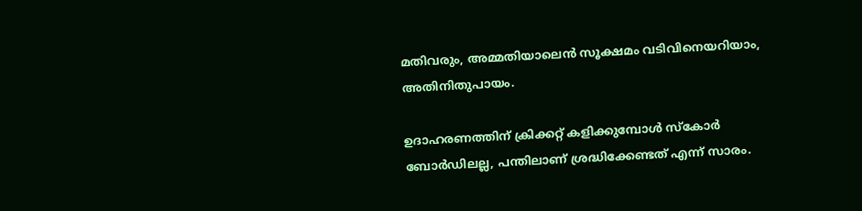മതിവരും, അമ്മതിയാലെന്‍ സൂക്ഷമം വടിവിനെയറിയാം, അതിനിതുപാ‍യം.

ഉദാഹരണത്തിന് ക്രിക്കറ്റ്‌ കളിക്കുമ്പോള്‍ സ്‌കോര്‍ ബോര്‍ഡിലല്ല, പന്തിലാണ്‌ ശ്രദ്ധിക്കേണ്ടത്‌ എന്ന് സാരം.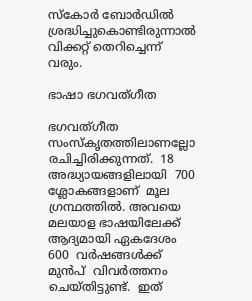സ്‌കോര്‍ ബോര്‍ഡില്‍ ശ്രദ്ധിച്ചുകൊണ്ടിരുന്നാല്‍ വിക്കറ്റ്‌ തെറിച്ചെന്ന് വരും.

ഭാഷാ ഭഗവത്ഗീത

ഭഗവത്ഗീത സംസ്കൃതത്തിലാണല്ലോ രചിച്ചിരിക്കുന്നത്.  18 അദ്ധ്യാ‍യങ്ങളിലായി  700 ശ്ലോകങ്ങളാണ്  മൂല ഗ്രന്ഥത്തില്‍. അവയെ മലയാള ഭാഷയിലേക്ക്  ആദ്യമായി ഏകദേശം 600  വര്‍ഷങ്ങള്‍ക്ക് മുന്‍പ്  വിവര്‍ത്തനം ചെയ്തിട്ടുണ്ട്.  ഇത്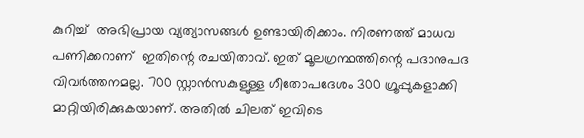കുറിച്ച്  അഭിപ്രായ വ്യത്യാസങ്ങള്‍‌ ഉണ്ടായിരിക്കാം. നിരണത്ത് മാധവ പണിക്കറാണ്  ഇതിന്റെ രചയിതാവ്. ഇത് മൂലഗ്രന്ഥത്തിന്റെ പദാനുപദ വിവര്‍ത്തനമല്ല. 700 സ്റ്റാന്‍സകുളുള്ള ഗീതോപദേശം 300 ഗ്രൂപ്പുകളാക്കി മാറ്റിയിരിക്കുകയാണ്. അതില്‍‌ ചിലത് ഇവിടെ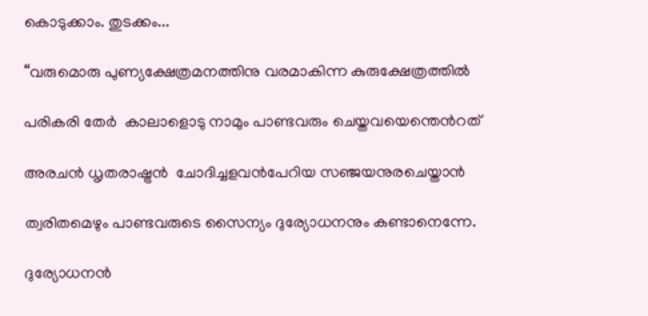കൊടുക്കാം. തുടക്കം...

“വരുമൊരു പുണ്യക്ഷേത്രമനത്തിനു വരമാകിന്ന കുരുക്ഷേത്രത്തില്‍‌

പരികരി തേര്‍‌ ‌ കാലാളൊടു നാമും പാണ്ടവരും ചെയ്തവയെന്തെന്‍‌റത്

അരചന്‍ ധൃതരാഷ്ട്രന്‍  ചോദിച്ചളവന്‍പേറിയ സഞ്ജയനുരചെയ്താന്‍‌

ത്വരിതമെഴും പാണ്ടവരുടെ സൈന്യം ദുര്യോധനനും കണ്ടാനെന്നേ.

ദുര്യോധനന്‍‌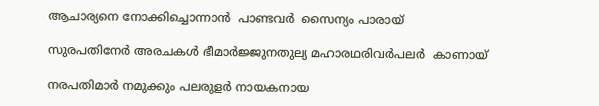ആചാര്യനെ നോക്കിച്ചൊന്നാന്‍‌  പാണ്ടവര്‍‌  സൈന്യം പാരായ്

സുരപതിനേര്‍‌ അരചകള്‍‌ ഭീമാര്‍‌ജ്ജുനതുല്യ മഹാരഥരിവര്‍പലര്‍  കാണായ്

നരപതിമാര്‍‌ നമുക്കും പലരുളര്‍‌ നായകനായ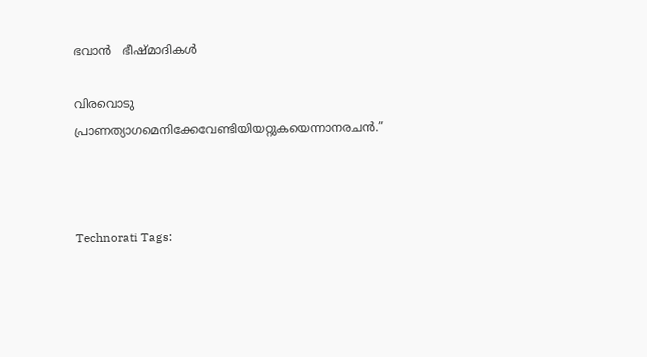ഭവാന്‍‌   ഭീഷ്മാദികള്‍‌

വിരവൊടു പ്രാണത്യാഗമെനിക്കേവേണ്ടിയിയറ്റുകയെന്നാനരചന്‍‌.”



Technorati Tags: